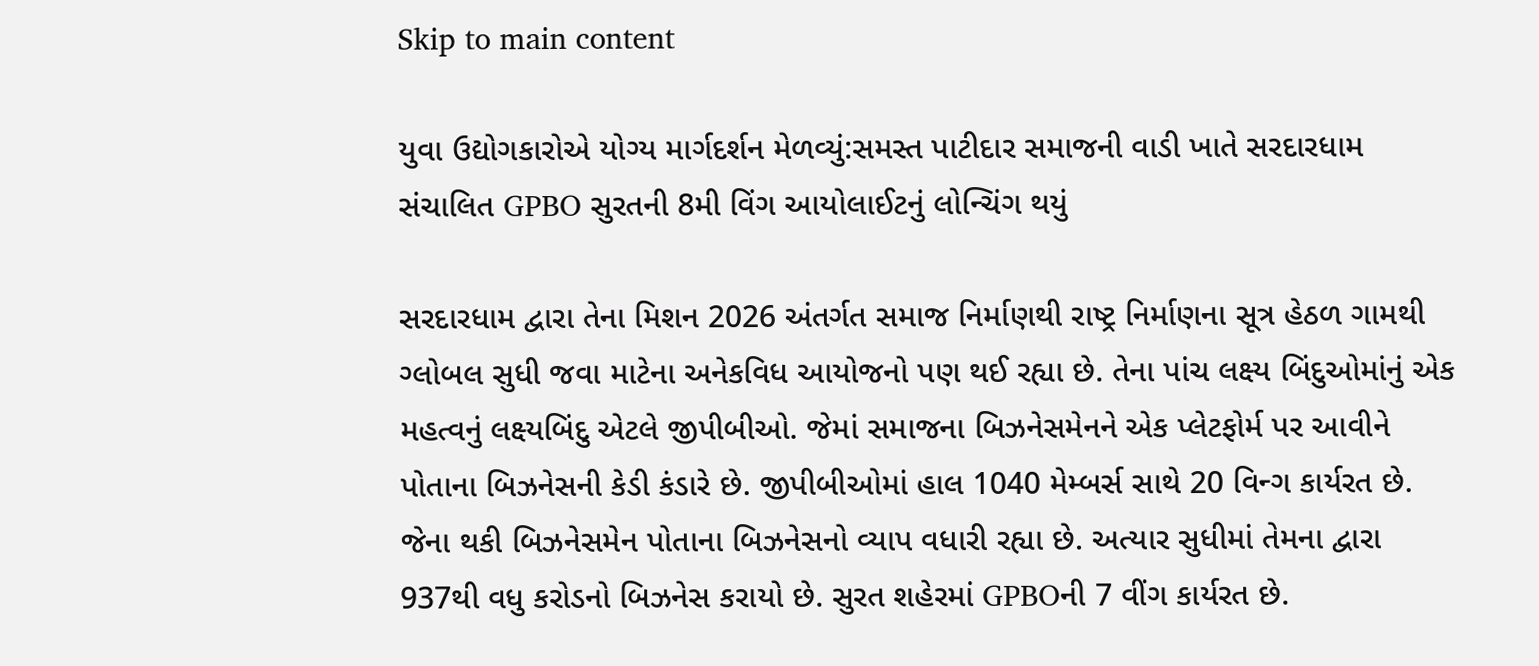Skip to main content

યુવા ઉદ્યોગકારોએ યોગ્ય માર્ગદર્શન મેળવ્યું:સમસ્ત પાટીદાર સમાજની વાડી ખાતે સરદારધામ સંચાલિત GPBO સુરતની 8મી વિંગ આયોલાઈટનું લોન્ચિંગ થયું

સરદારધામ દ્વારા તેના મિશન 2026 અંતર્ગત સમાજ નિર્માણથી રાષ્ટ્ર નિર્માણના સૂત્ર હેઠળ ગામથી ગ્લોબલ સુધી જવા માટેના અનેકવિધ આયોજનો પણ થઈ રહ્યા છે. તેના પાંચ લક્ષ્ય બિંદુઓમાંનું એક મહત્વનું લક્ષ્યબિંદુ એટલે જીપીબીઓ. જેમાં સમાજના બિઝનેસમેનને એક પ્લેટફોર્મ પર આવીને પોતાના બિઝનેસની કેડી કંડારે છે. જીપીબીઓમાં હાલ 1040 મેમ્બર્સ સાથે 20 વિન્ગ કાર્યરત છે. જેના થકી બિઝનેસમેન પોતાના બિઝનેસનો વ્યાપ વધારી રહ્યા છે. અત્યાર સુધીમાં તેમના દ્વારા 937થી વધુ કરોડનો બિઝનેસ કરાયો છે. સુરત શહેરમાં GPBOની 7 વીંગ કાર્યરત છે.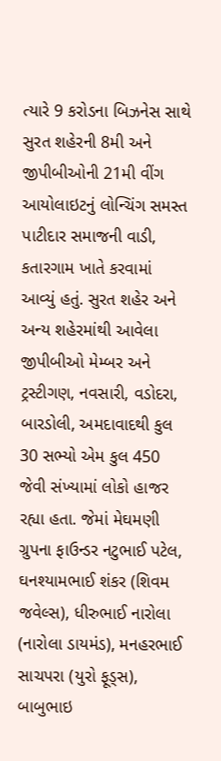ત્યારે 9 કરોડના બિઝનેસ સાથે સુરત શહેરની 8મી અને જીપીબીઓની 21મી વીંગ આયોલાઇટનું લોન્ચિંગ સમસ્ત પાટીદાર સમાજની વાડી, કતારગામ ખાતે કરવામાં આવ્યું હતું. સુરત શહેર અને અન્ય શહેરમાંથી આવેલા જીપીબીઓ મેમ્બર અને ટ્રસ્ટીગણ, નવસારી, વડોદરા, બારડોલી, અમદાવાદથી કુલ 30 સભ્યો એમ કુલ 450 જેવી સંખ્યામાં લોકો હાજર રહ્યા હતા. જેમાં મેઘમણી ગ્રુપના ફાઉન્ડર નટુભાઈ પટેલ, ઘનશ્યામભાઈ શંકર (શિવમ જવેલ્સ), ધીરુભાઈ નારોલા (નારોલા ડાયમંડ), મનહરભાઈ સાચપરા (યુરો ફૂડ્સ), બાબુભાઇ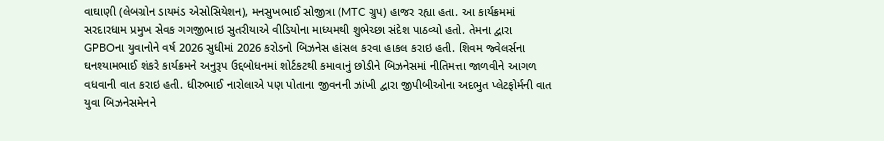વાઘાણી (લેબગ્રોન ડાયમંડ એસોસિયેશન), મનસુખભાઈ સોજીત્રા (MTC ગ્રુપ) હાજર રહ્યા હતા. આ કાર્યક્રમમાં સરદારધામ પ્રમુખ સેવક ગગજીભાઇ સુતરીયાએ વીડિયોના માધ્યમથી શુભેચ્છા સંદેશ પાઠવ્યો હતો. તેમના દ્વારા GPBOના યુવાનોને વર્ષ 2026 સુધીમાં 2026 કરોડનો બિઝનેસ હાંસલ કરવા હાકલ કરાઇ હતી. શિવમ જ્વેલર્સના ઘનશ્યામભાઈ શંકરે કાર્યક્રમને અનુરૂપ ઉદ્દબોધનમાં શોર્ટકટથી કમાવાનું છોડીને બિઝનેસમાં નીતિમત્તા જાળવીને આગળ વધવાની વાત કરાઇ હતી. ધીરુભાઈ નારોલાએ પણ પોતાના જીવનની ઝાંખી દ્વારા જીપીબીઓના અદભુત પ્લેટફોર્મની વાત યુવા બિઝનેસમેનને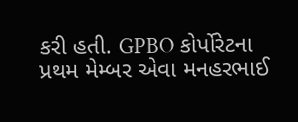કરી હતી. GPBO કોર્પોરેટના પ્રથમ મેમ્બર એવા મનહરભાઈ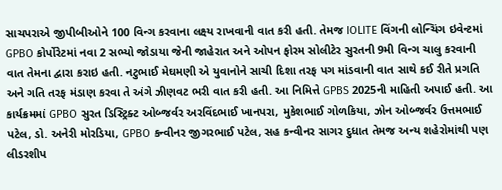સાચપરાએ જીપીબીઓને 100 વિન્ગ કરવાના લક્ષ્ય રાખવાની વાત કરી હતી. તેમજ IOLITE વિંગની લોન્ચિંગ ઇવેન્ટમાં GPBO કોર્પોરેટમાં નવા 2 સભ્યો જોડાયા જેની જાહેરાત અને ઓપન ફોરમ સોલીટેર સુરતની 9મી વિન્ગ ચાલુ કરવાની વાત તેમના દ્વારા કરાઇ હતી. નટુભાઈ મેઘમણી એ યુવાનોને સાચી દિશા તરફ પગ માંડવાની વાત સાથે કઈ રીતે પ્રગતિ અને ગતિ તરફ મંડાણ કરવા તે અંગે ઝીણવટ ભરી વાત કરી હતી. આ નિમિત્તે GPBS 2025ની માહિતી અપાઈ હતી. આ કાર્યક્રમમાં GPBO સુરત ડિસ્ટ્રિક્ટ ઓબ્જર્વર અરવિંદભાઈ ખાનપરા, મુકેશભાઈ ગોળકિયા, ઝોન ઓબ્જર્વર ઉત્તમભાઈ પટેલ, ડો. અનેરી મોરડિયા, GPBO કન્વીનર જીગરભાઈ પટેલ, સહ કન્વીનર સાગર દુધાત તેમજ અન્ય શહેરોમાંથી પણ લીડરશીપ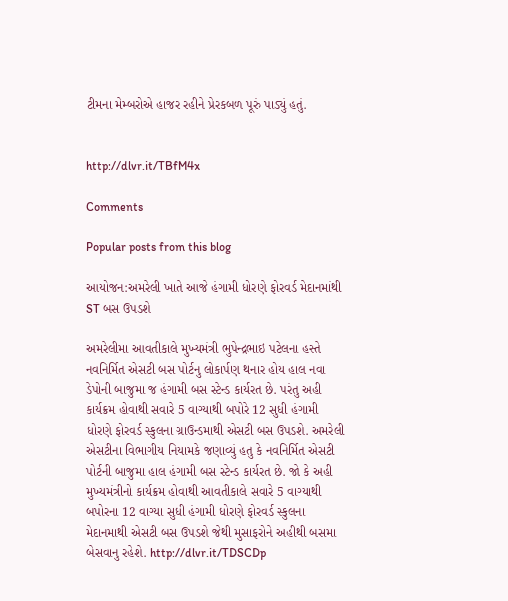ટીમના મેમ્બરોએ હાજર રહીને પ્રેરકબળ પૂરું પાડ્યું હતું.


http://dlvr.it/TBfM4x

Comments

Popular posts from this blog

આયોજન:અમરેલી ખાતે આજે હંગામી ધોરણે ફોરવર્ડ મેદાનમાંથી ST બસ ઉપડશે

અમરેલીમા આવતીકાલે મુખ્યમંત્રી ભુપેન્દ્રભાઇ પટેલના હસ્તે નવનિર્મિત એસટી બસ પોર્ટનુ લોકાર્પણ થનાર હોય હાલ નવા ડેપોની બાજુમા જ હંગામી બસ સ્ટેન્ડ કાર્યરત છે. પરંતુ અહી કાર્યક્રમ હોવાથી સવારે 5 વાગ્યાથી બપોરે 12 સુધી હંગામી ધોરણે ફોરવર્ડ સ્કુલના ગ્રાઉન્ડમાથી એસટી બસ ઉપડશે. અમરેલી એસટીના વિભાગીય નિયામકે જણાવ્યું હતુ કે નવનિર્મિત એસટી પોર્ટની બાજુમા હાલ હંગામી બસ સ્ટેન્ડ કાર્યરત છે. જો કે અહી મુખ્યમંત્રીનો કાર્યક્રમ હોવાથી આવતીકાલે સવારે 5 વાગ્યાથી બપોરના 12 વાગ્યા સુધી હંગામી ધોરણે ફોરવર્ડ સ્કુલના મેદાનમાથી એસટી બસ ઉપડશે જેથી મુસાફરોને અહીથી બસમા બેસવાનુ રહેશે. http://dlvr.it/TDSCDp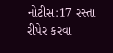નોટીસ:17 રસ્તા રીપેર કરવા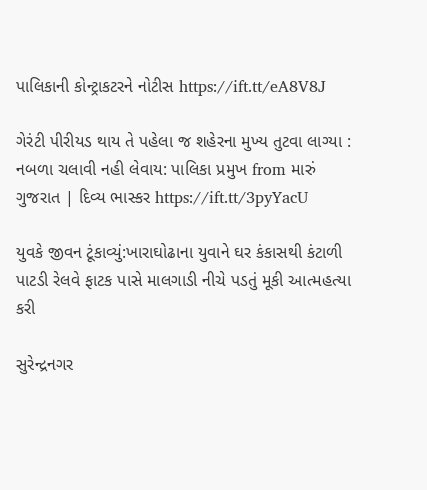પાલિકાની કોન્ટ્રાકટરને નોટીસ https://ift.tt/eA8V8J

ગેરંટી પીરીયડ થાય તે પહેલા જ શહેરના મુખ્ય તુટવા લાગ્યા : નબળા ચલાવી નહી લેવાય: પાલિકા પ્રમુખ from મારું ગુજરાત | દિવ્ય ભાસ્કર https://ift.tt/3pyYacU

યુવકે જીવન ટૂંકાવ્યું:ખારાઘોઢાના યુવાને ઘર કંકાસથી કંટાળી પાટડી રેલવે ફાટક પાસે માલગાડી નીચે પડતું મૂકી આત્મહત્યા કરી

સુરેન્દ્રનગર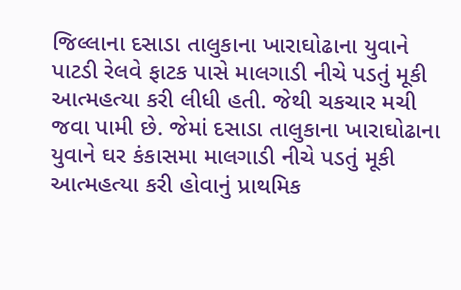જિલ્લાના દસાડા તાલુકાના ખારાઘોઢાના યુવાને પાટડી રેલવે ફાટક પાસે માલગાડી નીચે પડતું મૂકી આત્મહત્યા કરી લીધી હતી. જેથી ચકચાર મચી જવા પામી છે. જેમાં દસાડા તાલુકાના ખારાઘોઢાના યુવાને ઘર કંકાસમા માલગાડી નીચે પડતું મૂકી આત્મહત્યા કરી હોવાનું પ્રાથમિક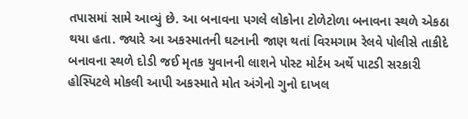તપાસમાં સામે આવ્યું છે. આ બનાવના પગલે લોકોના ટોળેટોળા બનાવના સ્થળે એકઠા થયા હતા. જ્યારે આ અકસ્માતની ઘટનાની જાણ થતાં વિરમગામ રેલવે પોલીસે તાકીદે બનાવના સ્થળે દોડી જઈ મૃતક યુવાનની લાશને પોસ્ટ મોર્ટમ અર્થે પાટડી સરકારી હોસ્પિટલે મોકલી આપી અકસ્માતે મોત અંગેનો ગુનો દાખલ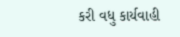કરી વધુ કાર્યવાહી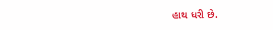હાથ ધરી છે.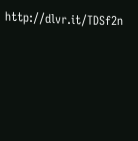http://dlvr.it/TDSf2n